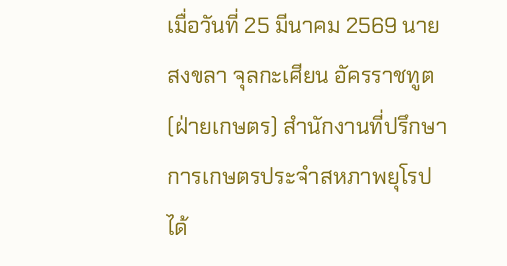เมื่อวันที่ 25 มีนาคม 2569 นาย สงขลา จุลกะเศียน อัครราชทูต (ฝ่ายเกษตร) สำนักงานที่ปรึกษาการเกษตรประจำสหภาพยุโรป ได้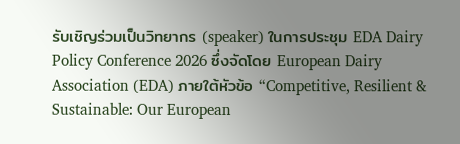รับเชิญร่วมเป็นวิทยากร (speaker) ในการประชุม EDA Dairy Policy Conference 2026 ซึ่งจัดโดย European Dairy Association (EDA) ภายใต้หัวข้อ “Competitive, Resilient & Sustainable: Our European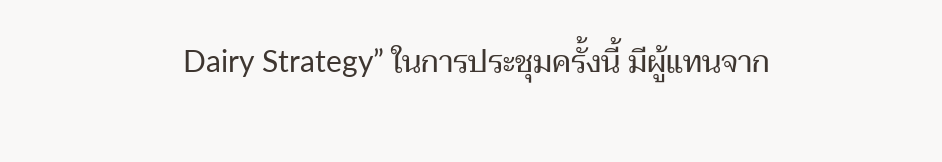Dairy Strategy” ในการประชุมครั้งนี้ มีผู้แทนจาก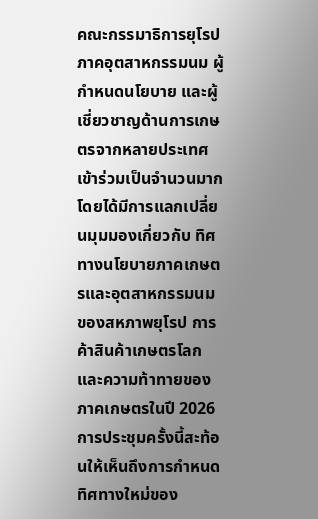คณะกรรมาธิการยุโรป ภาคอุตสาหกรรมนม ผู้กำหนดนโยบาย และผู้เชี่ยวชาญด้านการเกษตรจากหลายประเทศ เข้าร่วมเป็นจำนวนมาก โดยได้มีการแลกเปลี่ยนมุมมองเกี่ยวกับ ทิศทางนโยบายภาคเกษตรและอุตสาหกรรมนมของสหภาพยุโรป การค้าสินค้าเกษตรโลก และความท้าทายของภาคเกษตรในปี 2026
การประชุมครั้งนี้สะท้อนให้เห็นถึงการกำหนดทิศทางใหม่ของ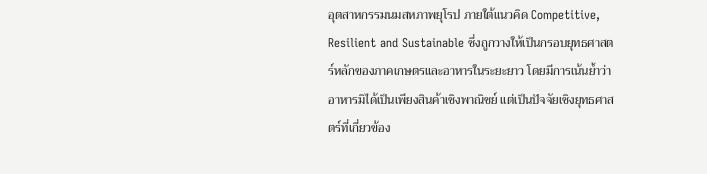อุตสาหกรรมนมสหภาพยุโรป ภายใต้แนวคิด Competitive, Resilient and Sustainable ซึ่งถูกวางให้เป็นกรอบยุทธศาสตร์หลักของภาคเกษตรและอาหารในระยะยาว โดยมีการเน้นย้ำว่า อาหารมิได้เป็นเพียงสินค้าเชิงพาณิชย์ แต่เป็นปัจจัยเชิงยุทธศาสตร์ที่เกี่ยวข้อง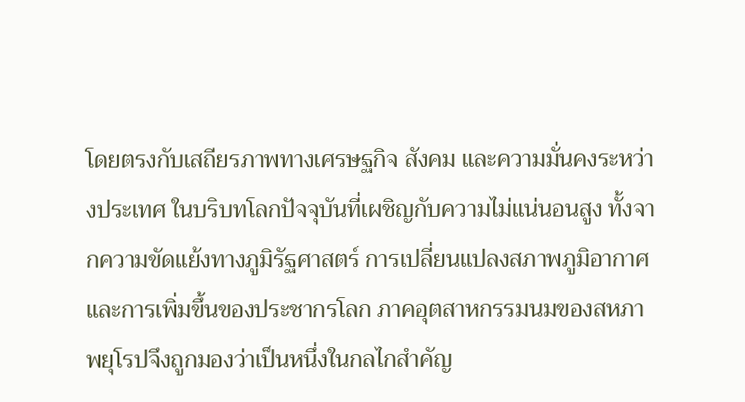โดยตรงกับเสถียรภาพทางเศรษฐกิจ สังคม และความมั่นคงระหว่างประเทศ ในบริบทโลกปัจจุบันที่เผชิญกับความไม่แน่นอนสูง ทั้งจากความขัดแย้งทางภูมิรัฐศาสตร์ การเปลี่ยนแปลงสภาพภูมิอากาศ และการเพิ่มขึ้นของประชากรโลก ภาคอุตสาหกรรมนมของสหภาพยุโรปจึงถูกมองว่าเป็นหนึ่งในกลไกสำคัญ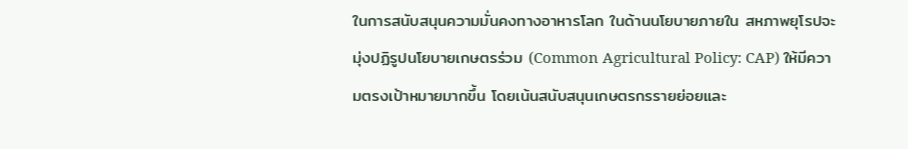ในการสนับสนุนความมั่นคงทางอาหารโลก ในด้านนโยบายภายใน สหภาพยุโรปจะมุ่งปฏิรูปนโยบายเกษตรร่วม (Common Agricultural Policy: CAP) ให้มีความตรงเป้าหมายมากขึ้น โดยเน้นสนับสนุนเกษตรกรรายย่อยและ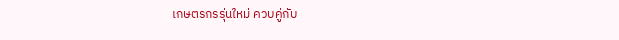เกษตรกรรุ่นใหม่ ควบคู่กับ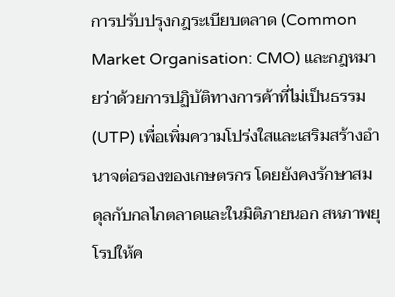การปรับปรุงกฎระเบียบตลาด (Common Market Organisation: CMO) และกฎหมายว่าด้วยการปฏิบัติทางการค้าที่ไม่เป็นธรรม (UTP) เพื่อเพิ่มความโปร่งใสและเสริมสร้างอำนาจต่อรองของเกษตรกร โดยยังคงรักษาสมดุลกับกลไกตลาดและในมิติภายนอก สหภาพยุโรปให้ค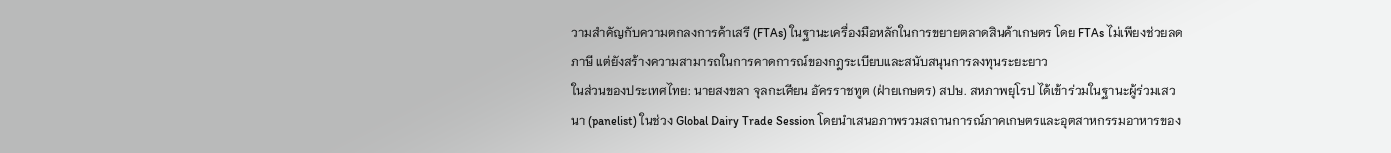วามสำคัญกับความตกลงการค้าเสรี (FTAs) ในฐานะเครื่องมือหลักในการขยายตลาดสินค้าเกษตร โดย FTAs ไม่เพียงช่วยลดภาษี แต่ยังสร้างความสามารถในการคาดการณ์ของกฎระเบียบและสนับสนุนการลงทุนระยะยาว
ในส่วนของประเทศไทย: นายสงขลา จุลกะเศียน อัครราชทูต (ฝ่ายเกษตร) สปษ. สหภาพยุโรป ได้เข้าร่วมในฐานะผู้ร่วมเสวนา (panelist) ในช่วง Global Dairy Trade Session โดยนำเสนอภาพรวมสถานการณ์ภาคเกษตรและอุตสาหกรรมอาหารของ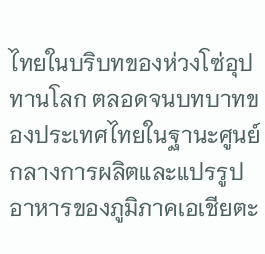ไทยในบริบทของห่วงโซ่อุปทานโลก ตลอดจนบทบาทของประเทศไทยในฐานะศูนย์กลางการผลิตและแปรรูปอาหารของภูมิภาคเอเชียตะ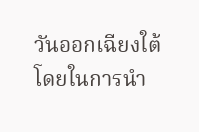วันออกเฉียงใต้ โดยในการนำ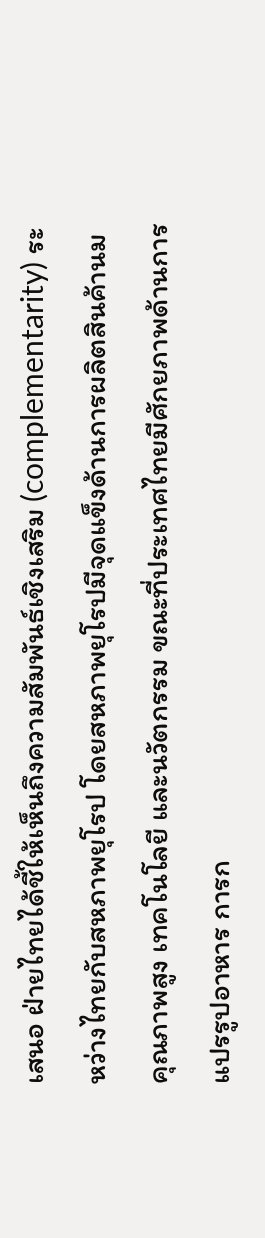เสนอ ฝ่ายไทยได้ชี้ให้เห็นถึงความสัมพันธ์เชิงเสริม (complementarity) ระหว่างไทยกับสหภาพยุโรป โดยสหภาพยุโรปมีจุดแข็งด้านการผลิตสินค้านมคุณภาพสูง เทคโนโลยี และนวัตกรรม ขณะที่ประเทศไทยมีศักยภาพด้านการแปรรูปอาหาร การก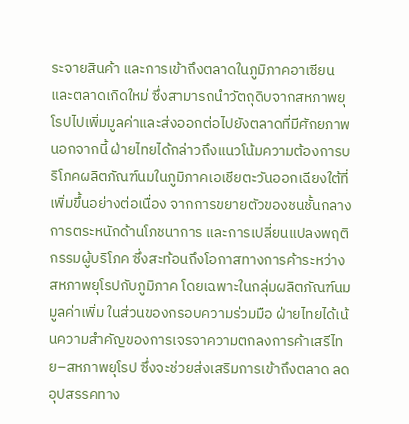ระจายสินค้า และการเข้าถึงตลาดในภูมิภาคอาเซียนและตลาดเกิดใหม่ ซึ่งสามารถนำวัตถุดิบจากสหภาพยุโรปไปเพิ่มมูลค่าและส่งออกต่อไปยังตลาดที่มีศักยภาพ นอกจากนี้ ฝ่ายไทยได้กล่าวถึงแนวโน้มความต้องการบริโภคผลิตภัณฑ์นมในภูมิภาคเอเชียตะวันออกเฉียงใต้ที่เพิ่มขึ้นอย่างต่อเนื่อง จากการขยายตัวของชนชั้นกลาง การตระหนักด้านโภชนาการ และการเปลี่ยนแปลงพฤติกรรมผู้บริโภค ซึ่งสะท้อนถึงโอกาสทางการค้าระหว่างสหภาพยุโรปกับภูมิภาค โดยเฉพาะในกลุ่มผลิตภัณฑ์นมมูลค่าเพิ่ม ในส่วนของกรอบความร่วมมือ ฝ่ายไทยได้เน้นความสำคัญของการเจรจาความตกลงการค้าเสรีไทย–สหภาพยุโรป ซึ่งจะช่วยส่งเสริมการเข้าถึงตลาด ลดอุปสรรคทาง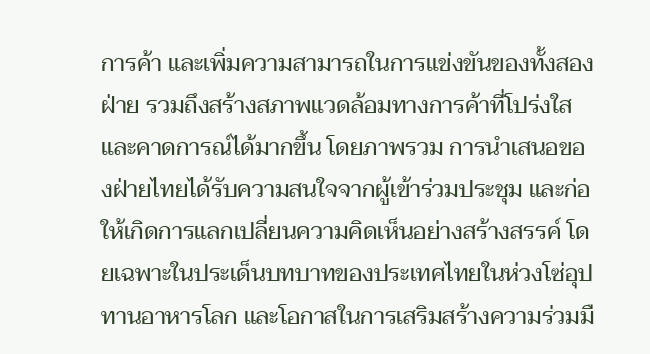การค้า และเพิ่มความสามารถในการแข่งขันของทั้งสองฝ่าย รวมถึงสร้างสภาพแวดล้อมทางการค้าที่โปร่งใสและคาดการณ์ได้มากขึ้น โดยภาพรวม การนำเสนอของฝ่ายไทยได้รับความสนใจจากผู้เข้าร่วมประชุม และก่อให้เกิดการแลกเปลี่ยนความคิดเห็นอย่างสร้างสรรค์ โดยเฉพาะในประเด็นบทบาทของประเทศไทยในห่วงโซ่อุปทานอาหารโลก และโอกาสในการเสริมสร้างความร่วมมื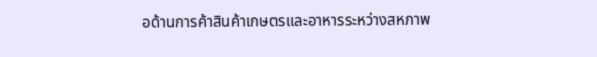อด้านการค้าสินค้าเกษตรและอาหารระหว่างสหภาพ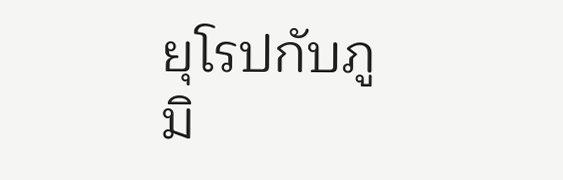ยุโรปกับภูมิ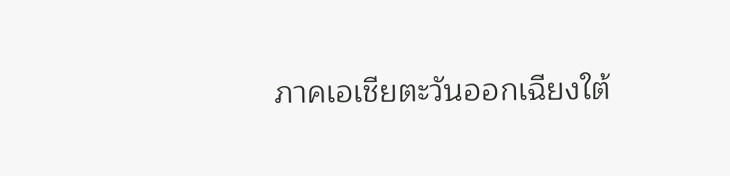ภาคเอเชียตะวันออกเฉียงใต้